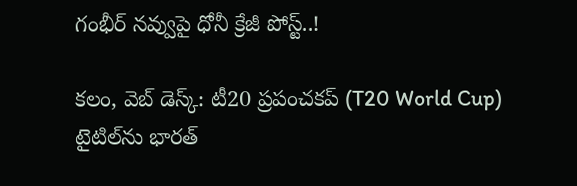గంభీర్ నవ్వుపై ధోనీ క్రేజీ పోస్ట్..!

క‌లం, వెబ్ డెస్క్‌: టీ20 ప్రపంచకప్ (T20 World Cup) టైటిల్‌ను భారత్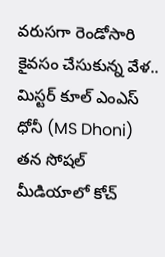వరుసగా రెండోసారి కైవసం చేసుకున్న వేళ.. మిస్టర్ కూల్ ఎంఎస్ ధోనీ (MS Dhoni) తన సోషల్ మీడియాలో కోచ్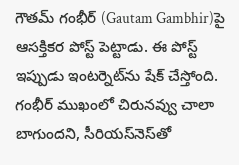గౌతమ్ గంభీర్‌ (Gautam Gambhir)పై ఆసక్తికర పోస్ట్ పెట్టాడు. ఈ పోస్ట్ ఇప్పుడు ఇంటర్నెట్‌ను షేక్ చేస్తోంది. గంభీర్ ముఖంలో చిరునవ్వు చాలా బాగుందని, సీరియస్‌నెస్‌తో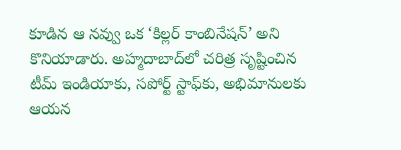కూడిన ఆ నవ్వు ఒక ‘కిల్లర్ కాంబినేషన్’ అని కొనియాడారు. అహ్మదాబాద్‌లో చరిత్ర సృష్టించిన టీమ్ ఇండియాకు, సపోర్ట్ స్టాఫ్‌కు, అభిమానులకు ఆయన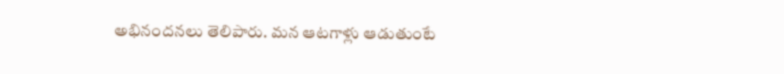అభినందనలు తెలిపారు. మన ఆటగాళ్లు ఆడుతుంటే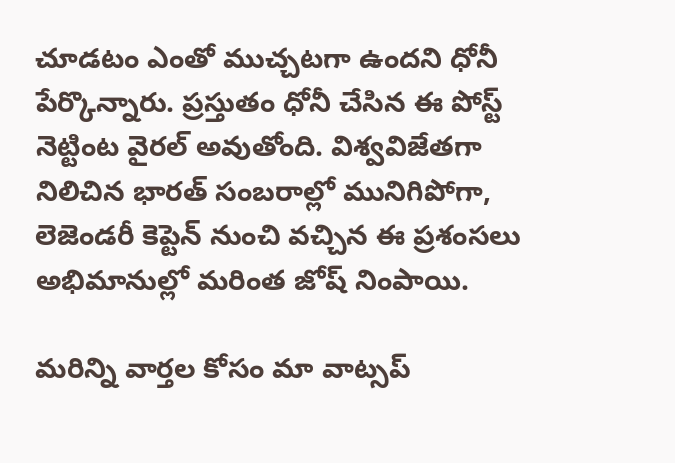చూడటం ఎంతో ముచ్చటగా ఉందని ధోనీ పేర్కొన్నారు. ప్రస్తుతం ధోనీ చేసిన ఈ పోస్ట్ నెట్టింట వైరల్ అవుతోంది. విశ్వవిజేతగా నిలిచిన భారత్ సంబరాల్లో మునిగిపోగా, లెజెండరీ కెప్టెన్ నుంచి వచ్చిన ఈ ప్రశంసలు అభిమానుల్లో మరింత జోష్ నింపాయి.

మ‌రిన్ని వార్త‌ల కోసం మా వాట్స‌ప్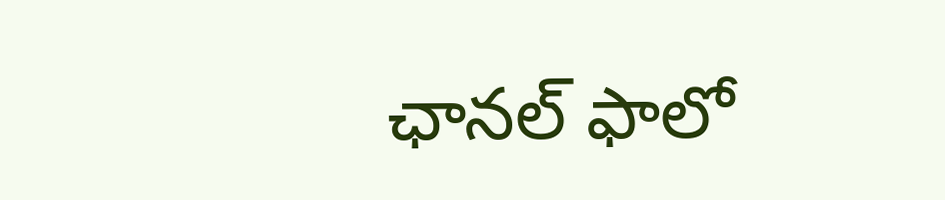ఛాన‌ల్ ఫాలో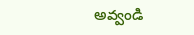అవ్వండి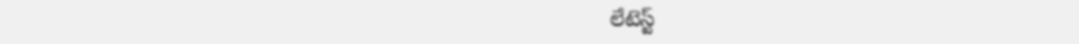లేటెస్ట్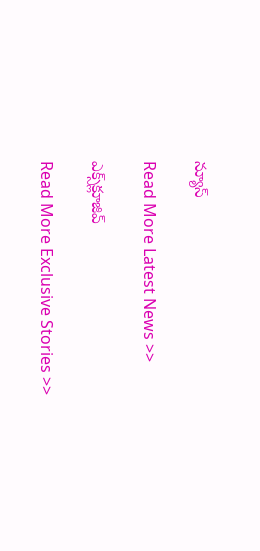న్యూస్‌

Read More Latest News >>

ఎక్స్‌క్లూజివ్‌

Read More Exclusive Stories >>